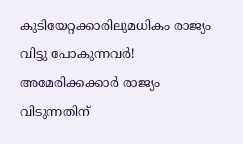കുടിയേറ്റക്കാരിലുമധികം രാജ്യം വിട്ടു പോകുന്നവർ! അമേരിക്കക്കാർ രാജ്യം വിടുന്നതിന്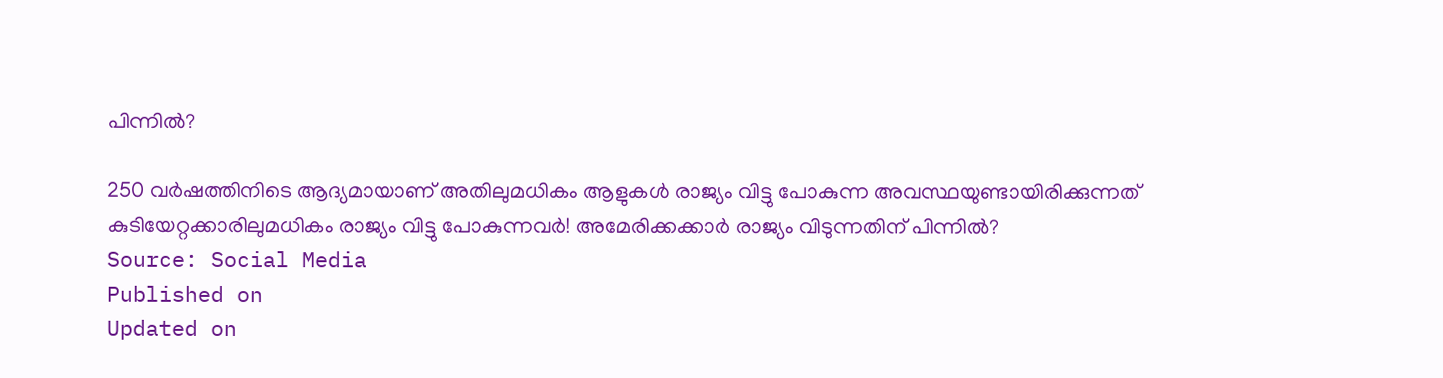പിന്നിൽ?

250 വർഷത്തിനിടെ ആദ്യമായാണ് അതിലുമധികം ആളുകൾ രാജ്യം വിട്ടു പോകുന്ന അവസ്ഥയുണ്ടായിരിക്കുന്നത്
കുടിയേറ്റക്കാരിലുമധികം രാജ്യം വിട്ടു പോകുന്നവർ! അമേരിക്കക്കാർ രാജ്യം വിടുന്നതിന് പിന്നിൽ?
Source: Social Media
Published on
Updated on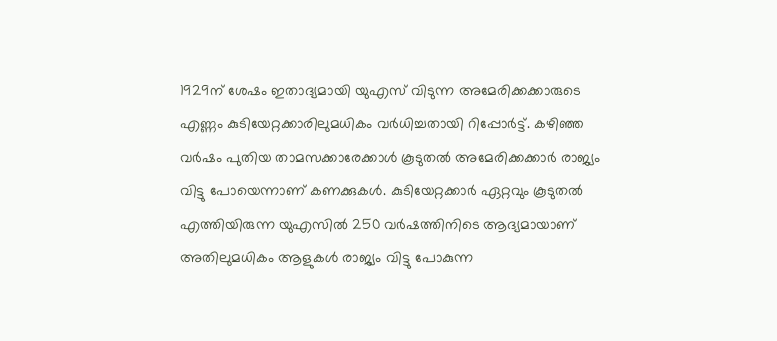1929ന് ശേഷം ഇതാദ്യമായി യുഎസ് വിടുന്ന അമേരിക്കക്കാരുടെ എണ്ണം കുടിയേറ്റക്കാരിലുമധികം വർധിച്ചതായി റിപ്പോർട്ട്. കഴിഞ്ഞ വർഷം പുതിയ താമസക്കാരേക്കാൾ കൂടുതൽ അമേരിക്കക്കാർ രാജ്യം വിട്ടു പോയെന്നാണ് കണക്കുകൾ. കുടിയേറ്റക്കാർ ഏറ്റവും കൂടുതൽ എത്തിയിരുന്ന യുഎസിൽ 250 വർഷത്തിനിടെ ആദ്യമായാണ് അതിലുമധികം ആളുകൾ രാജ്യം വിട്ടു പോകുന്ന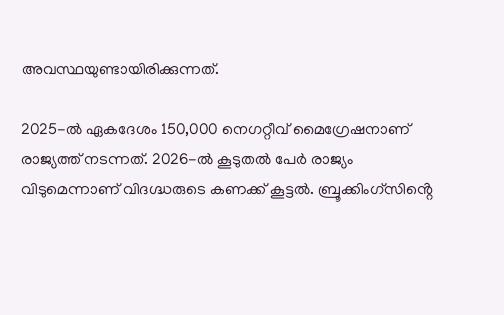അവസ്ഥയുണ്ടായിരിക്കുന്നത്.

2025-ൽ ഏകദേശം 150,000 നെഗറ്റീവ് മൈഗ്രേഷനാണ് രാജ്യത്ത് നടന്നത്. 2026-ൽ കൂടുതൽ പേർ രാജ്യം വിടുമെന്നാണ് വിദഗ്ദ്ധരുടെ കണക്ക് കൂട്ടൽ. ബ്രൂക്കിംഗ്‌സിൻ്റെ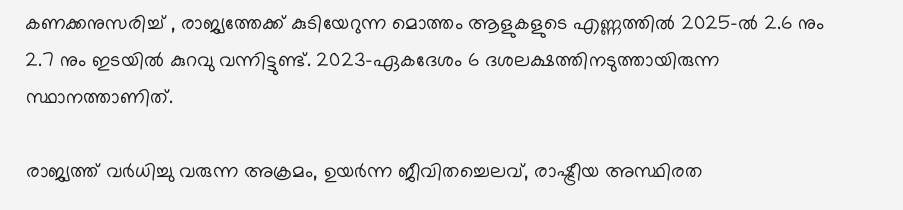കണക്കനുസരിച്ച് , രാജ്യത്തേക്ക് കുടിയേറുന്ന മൊത്തം ആളുകളുടെ എണ്ണത്തിൽ 2025-ൽ 2.6 നും 2.7 നും ഇടയിൽ കുറവു വന്നിട്ടുണ്ട്. 2023-ഏകദേശം 6 ദശലക്ഷത്തിനടുത്തായിരുന്ന സ്ഥാനത്താണിത്.

രാജ്യത്ത് വർധിച്ചു വരുന്ന അക്രമം, ഉയർന്ന ജീവിതച്ചെലവ്, രാഷ്ട്രീയ അസ്ഥിരത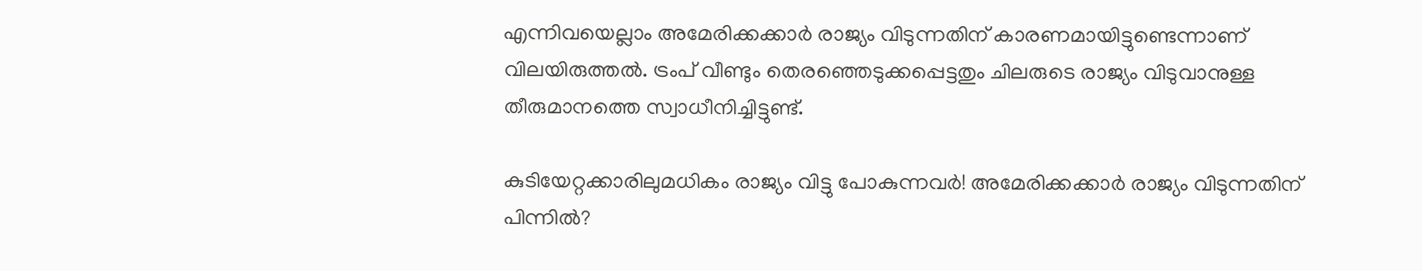എന്നിവയെല്ലാം അമേരിക്കക്കാർ രാജ്യം വിടുന്നതിന് കാരണമായിട്ടുണ്ടെന്നാണ് വിലയിരുത്തൽ. ട്രംപ് വീണ്ടും തെരഞ്ഞെടുക്കപ്പെട്ടതും ചിലരുടെ രാജ്യം വിടുവാനുള്ള തീരുമാനത്തെ സ്വാധീനിച്ചിട്ടുണ്ട്.

കുടിയേറ്റക്കാരിലുമധികം രാജ്യം വിട്ടു പോകുന്നവർ! അമേരിക്കക്കാർ രാജ്യം വിടുന്നതിന് പിന്നിൽ?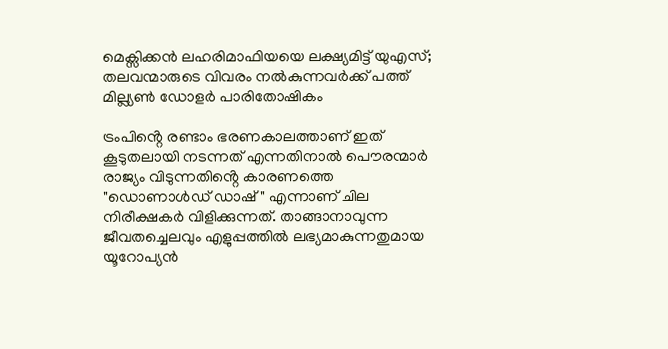മെക്സിക്കൻ ലഹരിമാഫിയയെ ലക്ഷ്യമിട്ട് യുഎസ്; തലവന്മാരുടെ വിവരം നൽകുന്നവർക്ക് പത്ത് മില്ല്യണ്‍ ഡോളർ പാരിതോഷികം

ട്രംപിൻ്റെ രണ്ടാം ഭരണകാലത്താണ് ഇത് കൂടുതലായി നടന്നത് എന്നതിനാൽ പൌരന്മാർ രാജ്യം വിടുന്നതിൻ്റെ കാരണത്തെ "ഡൊണാൾഡ് ഡാഷ്" എന്നാണ് ചില നിരീക്ഷകർ വിളിക്കുന്നത്. താങ്ങാനാവുന്ന ജീവതച്ചെലവും എളുപ്പത്തിൽ ലഭ്യമാകുന്നതുമായ യൂറോപ്യൻ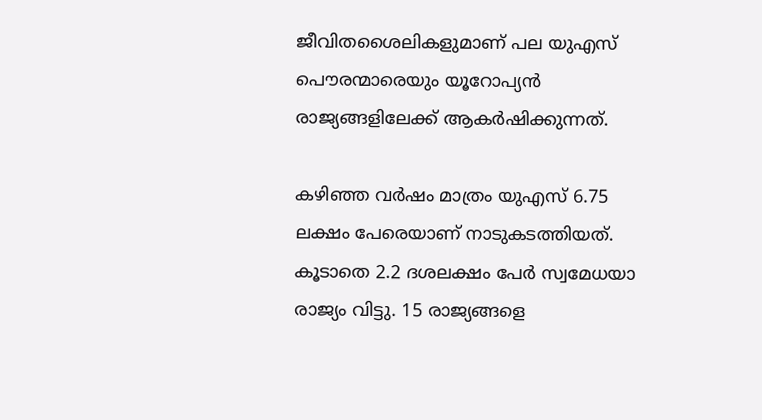ജീവിതശൈലികളുമാണ് പല യുഎസ് പൌരന്മാരെയും യൂറോപ്യൻ രാജ്യങ്ങളിലേക്ക് ആകർഷിക്കുന്നത്.

കഴിഞ്ഞ വർഷം മാത്രം യുഎസ് 6.75 ലക്ഷം പേരെയാണ് നാടുകടത്തിയത്. കൂടാതെ 2.2 ദശലക്ഷം പേർ സ്വമേധയാ രാജ്യം വിട്ടു. 15 രാജ്യങ്ങളെ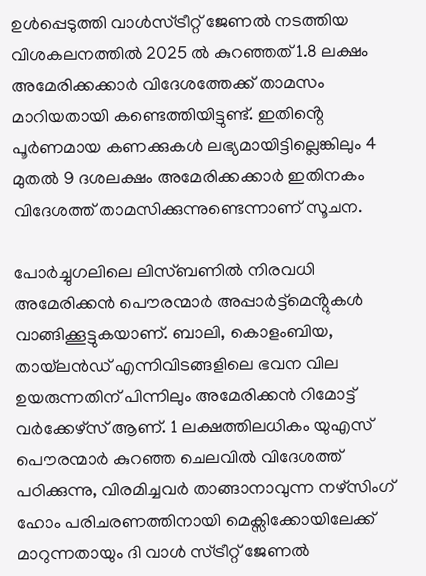ഉൾപ്പെടുത്തി വാൾസ്ട്രീറ്റ് ജേണൽ നടത്തിയ വിശകലനത്തിൽ 2025 ൽ കുറഞ്ഞത് 1.8 ലക്ഷം അമേരിക്കക്കാർ വിദേശത്തേക്ക് താമസം മാറിയതായി കണ്ടെത്തിയിട്ടുണ്ട്. ഇതിൻ്റെ പൂർണമായ കണക്കുകൾ ലഭ്യമായിട്ടില്ലെങ്കിലും 4 മുതൽ 9 ദശലക്ഷം അമേരിക്കക്കാർ ഇതിനകം വിദേശത്ത് താമസിക്കുന്നുണ്ടെന്നാണ് സൂചന.

പോർച്ചുഗലിലെ ലിസ്ബണിൽ നിരവധി അമേരിക്കൻ പൌരന്മാർ അപ്പാർട്ട്മെൻ്റുകൾ വാങ്ങിക്കൂട്ടുകയാണ്. ബാലി, കൊളംബിയ, തായ്‌ലൻഡ് എന്നിവിടങ്ങളിലെ ഭവന വില ഉയരുന്നതിന് പിന്നിലും അമേരിക്കൻ റിമോട്ട് വർക്കേഴ്സ് ആണ്. 1 ലക്ഷത്തിലധികം യുഎസ് പൌരന്മാർ കുറഞ്ഞ ചെലവിൽ വിദേശത്ത് പഠിക്കുന്നു, വിരമിച്ചവർ താങ്ങാനാവുന്ന നഴ്സിംഗ് ഹോം പരിചരണത്തിനായി മെക്സിക്കോയിലേക്ക് മാറുന്നതായും ദി വാൾ സ്ട്രീറ്റ് ജേണൽ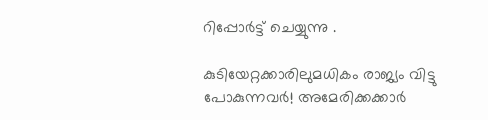റിപ്പോർട്ട് ചെയ്യുന്നു .

കുടിയേറ്റക്കാരിലുമധികം രാജ്യം വിട്ടു പോകുന്നവർ! അമേരിക്കക്കാർ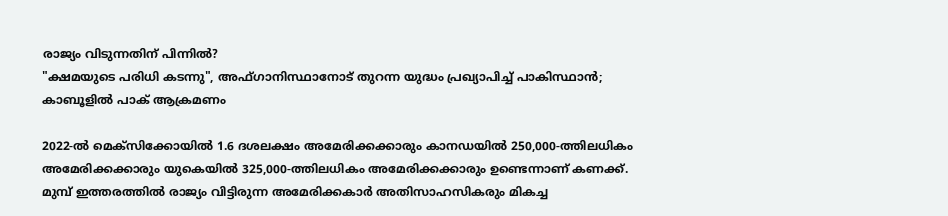രാജ്യം വിടുന്നതിന് പിന്നിൽ?
"ക്ഷമയുടെ പരിധി കടന്നു", അഫ്ഗാനിസ്ഥാനോട് തുറന്ന യുദ്ധം പ്രഖ്യാപിച്ച് പാകിസ്ഥാൻ; കാബൂളില്‍ പാക് ആക്രമണം

2022-ൽ മെക്സിക്കോയിൽ 1.6 ദശലക്ഷം അമേരിക്കക്കാരും കാനഡയിൽ 250,000-ത്തിലധികം അമേരിക്കക്കാരും യുകെയിൽ 325,000-ത്തിലധികം അമേരിക്കക്കാരും ഉണ്ടെന്നാണ് കണക്ക്. മുമ്പ് ഇത്തരത്തിൽ രാജ്യം വിട്ടിരുന്ന അമേരിക്കകാർ അതിസാഹസികരും മികച്ച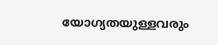യോഗ്യതയുള്ളവരും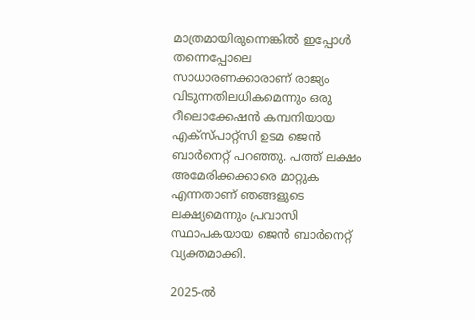മാത്രമായിരുന്നെങ്കിൽ ഇപ്പോൾ തന്നെപ്പോലെ സാധാരണക്കാരാണ് രാജ്യം വിടുന്നതിലധികമെന്നും ഒരു റീലൊക്കേഷൻ കമ്പനിയായ എക്സ്പാറ്റ്സി ഉടമ ജെൻ ബാർനെറ്റ് പറഞ്ഞു. പത്ത് ലക്ഷം അമേരിക്കക്കാരെ മാറ്റുക എന്നതാണ് ഞങ്ങളുടെ ലക്ഷ്യമെന്നും പ്രവാസി സ്ഥാപകയായ ജെൻ ബാർനെറ്റ് വ്യക്തമാക്കി.

2025-ൽ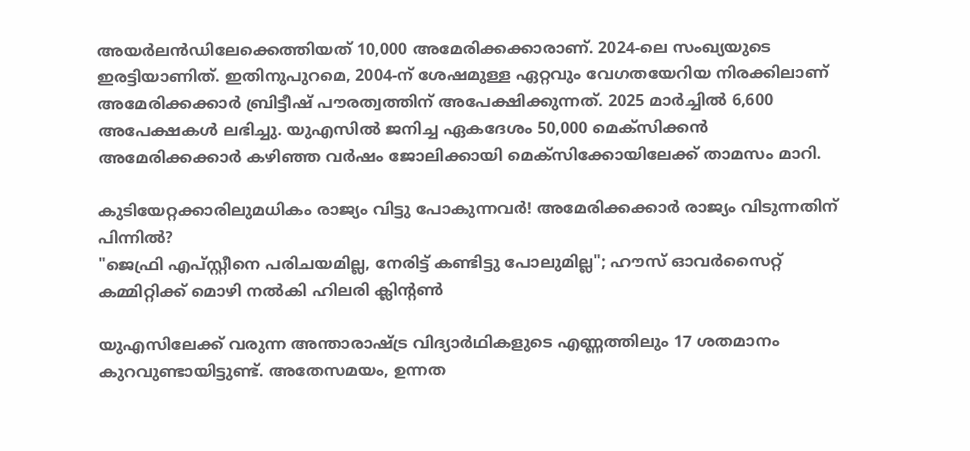അയർലൻഡിലേക്കെത്തിയത് 10,000 അമേരിക്കക്കാരാണ്. 2024-ലെ സംഖ്യയുടെ ഇരട്ടിയാണിത്. ഇതിനുപുറമെ, 2004-ന് ശേഷമുള്ള ഏറ്റവും വേഗതയേറിയ നിരക്കിലാണ് അമേരിക്കക്കാർ ബ്രിട്ടീഷ് പൗരത്വത്തിന് അപേക്ഷിക്കുന്നത്. 2025 മാർച്ചിൽ 6,600 അപേക്ഷകൾ ലഭിച്ചു. യുഎസിൽ ജനിച്ച ഏകദേശം 50,000 മെക്സിക്കൻ അമേരിക്കക്കാർ കഴിഞ്ഞ വർഷം ജോലിക്കായി മെക്സിക്കോയിലേക്ക് താമസം മാറി.

കുടിയേറ്റക്കാരിലുമധികം രാജ്യം വിട്ടു പോകുന്നവർ! അമേരിക്കക്കാർ രാജ്യം വിടുന്നതിന് പിന്നിൽ?
"ജെഫ്രി എപ്സ്റ്റീനെ പരിചയമില്ല, നേരിട്ട് കണ്ടിട്ടു പോലുമില്ല"; ഹൗസ് ഓവര്‍സൈറ്റ് കമ്മിറ്റിക്ക് മൊഴി നല്‍കി ഹിലരി ക്ലിന്റണ്‍

യുഎസിലേക്ക് വരുന്ന അന്താരാഷ്ട്ര വിദ്യാർഥികളുടെ എണ്ണത്തിലും 17 ശതമാനം കുറവുണ്ടായിട്ടുണ്ട്. അതേസമയം, ഉന്നത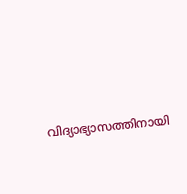വിദ്യാഭ്യാസത്തിനായി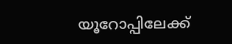യൂറോപ്പിലേക്ക്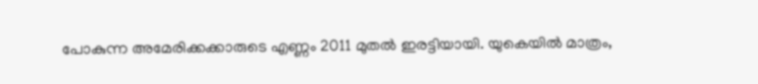പോകുന്ന അമേരിക്കക്കാരുടെ എണ്ണം 2011 മുതൽ ഇരട്ടിയായി. യുകെയിൽ മാത്രം,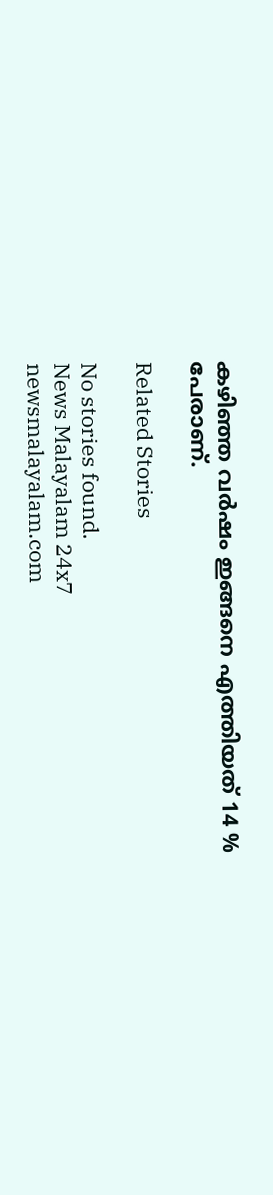കഴിഞ്ഞ വർഷം ഇങ്ങനെ എത്തിയത് 14 % പേരാണ്.

Related Stories

No stories found.
News Malayalam 24x7
newsmalayalam.com